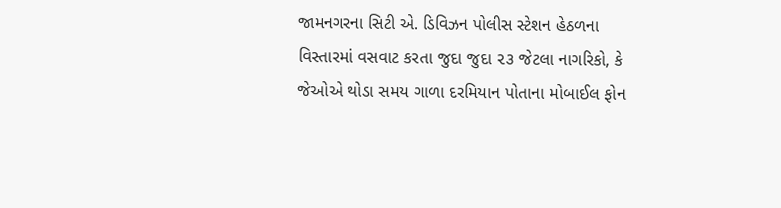જામનગરના સિટી એ. ડિવિઝન પોલીસ સ્ટેશન હેઠળના વિસ્તારમાં વસવાટ કરતા જુદા જુદા ૨૩ જેટલા નાગરિકો, કે જેઓએ થોડા સમય ગાળા દરમિયાન પોતાના મોબાઈલ ફોન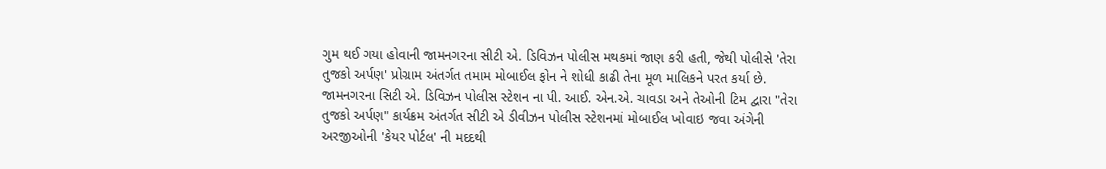ગુમ થઈ ગયા હોવાની જામનગરના સીટી એ. ડિવિઝન પોલીસ મથકમાં જાણ કરી હતી, જેથી પોલીસે 'તેરા તુજકો અર્પણ' પ્રોગ્રામ અંતર્ગત તમામ મોબાઈલ ફોન ને શોધી કાઢી તેના મૂળ માલિકને પરત કર્યા છે.
જામનગરના સિટી એ. ડિવિઝન પોલીસ સ્ટેશન ના પી. આઈ. એન.એ. ચાવડા અને તેઓની ટિમ દ્વારા "તેરા તુજકો અર્પણ" કાર્યક્રમ અંતર્ગત સીટી એ ડીવીઝન પોલીસ સ્ટેશનમાં મોબાઈલ ખોવાઇ જવા અંગેની અરજીઓની 'કેયર પોર્ટલ' ની મદદથી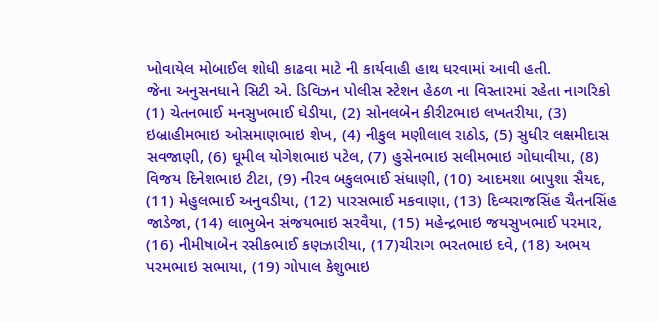ખોવાયેલ મોબાઈલ શોધી કાઢવા માટે ની કાર્યવાહી હાથ ધરવામાં આવી હતી.
જેના અનુસનધાને સિટી એ. ડિવિઝન પોલીસ સ્ટેશન હેઠળ ના વિસ્તારમાં રહેતા નાગરિકો (1) ચેતનભાઈ મનસુખભાઈ ઘેડીયા, (2) સોનલબેન કીરીટભાઇ લખતરીયા, (3) ઇબ્રાહીમભાઇ ઓસમાણભાઇ શેખ, (4) નીકુલ મણીલાલ રાઠોડ, (5) સુધીર લક્ષમીદાસ સવજાણી, (6) ઘૂમીલ યોગેશભાઇ પટેલ, (7) હુસેનભાઇ સલીમભાઇ ગોધાવીયા, (8) વિજય દિનેશભાઇ ટીટા, (9) નીરવ બકુલભાઈ સંધાણી, (10) આદમશા બાપુશા સૈયદ, (11) મેહુલભાઈ અનુવડીયા, (12) પારસભાઈ મકવાણા, (13) દિવ્યરાજસિંહ ચૈતનસિંહ જાડેજા, (14) લાભુબેન સંજયભાઇ સરવૈયા, (15) મહેન્દ્રભાઇ જયસુખભાઈ પરમાર, (16) નીમીષાબેન રસીકભાઈ કણઝારીયા, (17)ચીરાગ ભરતભાઇ દવે, (18) અભય પરમભાઇ સભાયા, (19) ગોપાલ કેશુભાઇ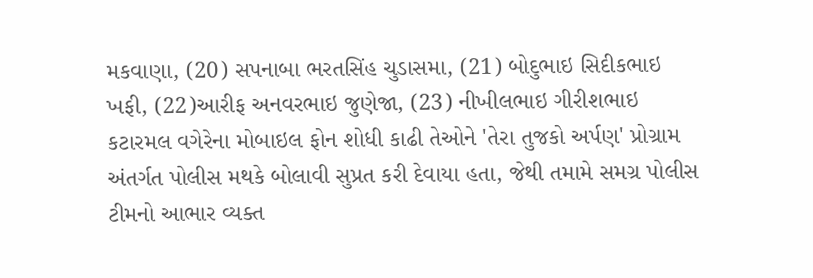મકવાણા, (20) સપનાબા ભરતસિંહ ચુડાસમા, (21) બોદુભાઇ સિદીકભાઇ ખફી, (22)આરીફ અનવરભાઇ જુણેજા, (23) નીખીલભાઇ ગીરીશભાઇ કટારમલ વગેરેના મોબાઇલ ફોન શોધી કાઢી તેઓને 'તેરા તુજકો અર્પણ' પ્રોગ્રામ અંતર્ગત પોલીસ મથકે બોલાવી સુપ્રત કરી દેવાયા હતા, જેથી તમામે સમગ્ર પોલીસ ટીમનો આભાર વ્યક્ત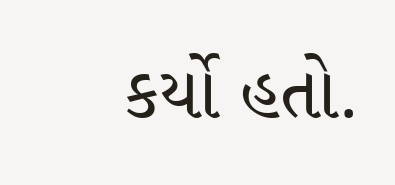કર્યો હતો.